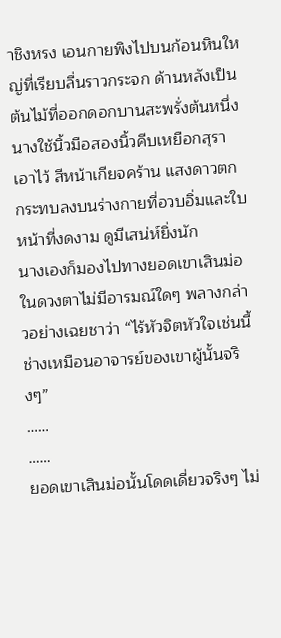าชิงหรง เอนกายพิงไปบนก้อนหินใหญ่ที่เรียบลื่นราวกระจก ด้านหลังเป็นต้นไม้ที่ออกดอกบานสะพรั่งต้นหนึ่ง
นางใช้นิ้วมือสองนิ้วคีบเหยือกสุราเอาไว้ สีหน้าเกียจคร้าน แสงดาวตกกระทบลงบนร่างกายที่อวบอิ่มและใบหน้าที่งดงาม ดูมีเสน่ห์ยิ่งนัก
นางเองก็มองไปทางยอดเขาเสินม่อ ในดวงตาไม่มีอารมณ์ใดๆ พลางกล่าวอย่างเฉยชาว่า “ไร้หัวจิตหัวใจเช่นนี้ ช่างเหมือนอาจารย์ของเขาผู้นั้นจริงๆ”
……
……
ยอดเขาเสินม่อนั้นโดดเดี่ยวจริงๆ ไม่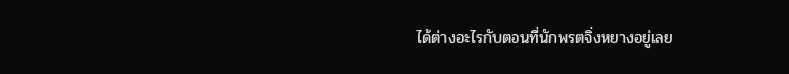ได้ต่างอะไรกับตอนที่นักพรตจิ่งหยางอยู่เลย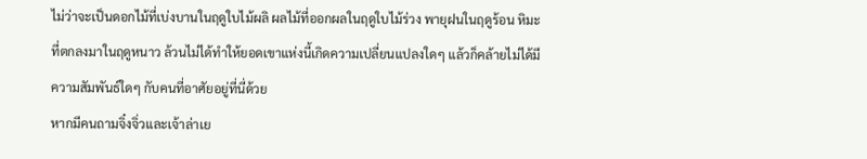ไม่ว่าจะเป็นดอกไม้ที่เบ่งบานในฤดูใบไม้ผลิ ผลไม้ที่ออกผลในฤดูใบไม้ร่วง พายุฝนในฤดูร้อน หิมะที่ตกลงมาในฤดูหนาว ล้วนไม่ได้ทำให้ยอดเขาแห่งนี้เกิดความเปลี่ยนแปลงใดๆ แล้วก็คล้ายไม่ได้มีความสัมพันธ์ใดๆ กับคนที่อาศัยอยู่ที่นี่ด้วย
หากมีคนถามจิ๋งจิ่วและเจ้าล่าเย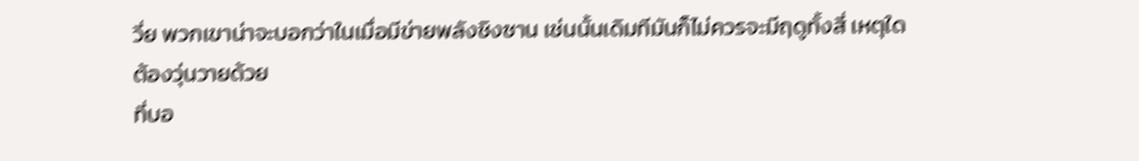วี่ย พวกเขาน่าจะบอกว่าในเมื่อมีข่ายพลังชิงซาน เช่นนั้นเดิมทีมันก็ไม่ควรจะมีฤดูทั้งสี่ เหตุใดต้องวุ่นวายด้วย
ที่บอ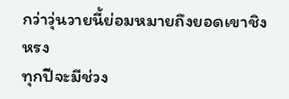กว่าวุ่นวายนี้ย่อมหมายถึงยอดเขาชิงหรง
ทุกปีจะมีช่วง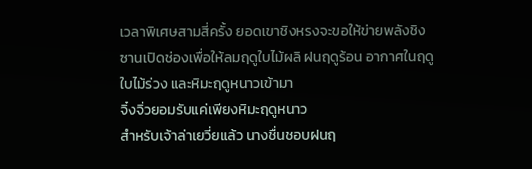เวลาพิเศษสามสี่ครั้ง ยอดเขาชิงหรงจะขอให้ข่ายพลังชิงซานเปิดช่องเพื่อให้ลมฤดูใบไม้ผลิ ฝนฤดูร้อน อากาศในฤดูใบไม้ร่วง และหิมะฤดูหนาวเข้ามา
จิ๋งจิ่วยอมรับแค่เพียงหิมะฤดูหนาว
สำหรับเจ้าล่าเยวี่ยแล้ว นางชื่นชอบฝนฤ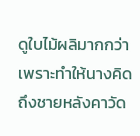ดูใบไม้ผลิมากกว่า เพราะทำให้นางคิดถึงชายหลังคาวัด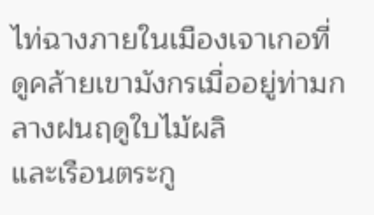ไท่ฉางภายในเมืองเจาเกอที่ดูคล้ายเขามังกรเมื่ออยู่ท่ามกลางฝนฤดูใบไม้ผลิ
และเรือนตระกู